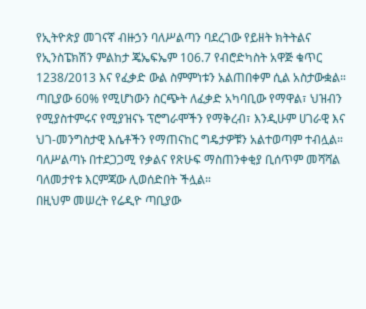የኢትዮጵያ መገናኛ ብዙኃን ባለሥልጣን ባደረገው የይዘት ክትትልና የኢንስፔክሽን ምልከታ ጄኤፍኤም 106.7 የብሮድካስት አዋጅ ቁጥር 1238/2013 እና የፈቃድ ውል ስምምነቱን አልጠበቀም ሲል አስታውቋል።
ጣቢያው 60% የሚሆነውን ስርጭት ለፈቃድ አካባቢው የማዋል፣ ህዝብን የሚያስተምሩና የሚያዝናኑ ፕሮግራሞችን የማቅረብ፣ እንዲሁም ሀገራዊ እና ህገ-መንግስታዊ እሴቶችን የማጠናከር ግዴታዎቹን አልተወጣም ተብሏል።
ባለሥልጣኑ በተደጋጋሚ የቃልና የጽሁፍ ማስጠንቀቂያ ቢሰጥም መሻሻል ባለመታየቱ እርምጃው ሊወሰድበት ችሏል።
በዚህም መሠረት የሬዲዮ ጣቢያው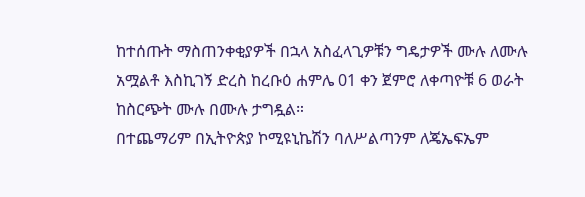ከተሰጡት ማስጠንቀቂያዎች በኋላ አስፈላጊዎቹን ግዴታዎች ሙሉ ለሙሉ አሟልቶ እስኪገኝ ድረስ ከረቡዕ ሐምሌ 01 ቀን ጀምሮ ለቀጣዮቹ 6 ወራት ከስርጭት ሙሉ በሙሉ ታግዷል።
በተጨማሪም በኢትዮጵያ ኮሚዩኒኬሽን ባለሥልጣንም ለጄኤፍኤም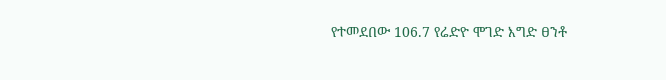የተመደበው 106.7 የሬድዮ ሞገድ እግድ ፀንቶ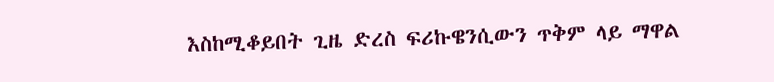እስከሚቆይበት ጊዜ ድረስ ፍሪኩዌንሲውን ጥቅም ላይ ማዋል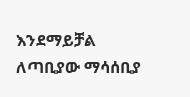እንደማይቻል ለጣቢያው ማሳሰቢያ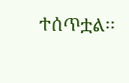ተሰጥቷል፡፡